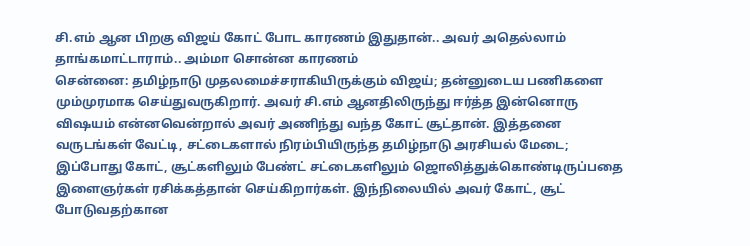சி.எம் ஆன பிறகு விஜய் கோட் போட காரணம் இதுதான்.. அவர் அதெல்லாம் தாங்கமாட்டாராம்.. அம்மா சொன்ன காரணம்
சென்னை: தமிழ்நாடு முதலமைச்சராகியிருக்கும் விஜய்; தன்னுடைய பணிகளை மும்முரமாக செய்துவருகிறார். அவர் சி.எம் ஆனதிலிருந்து ஈர்த்த இன்னொரு விஷயம் என்னவென்றால் அவர் அணிந்து வந்த கோட் சூட்தான். இத்தனை வருடங்கள் வேட்டி, சட்டைகளால் நிரம்பியிருந்த தமிழ்நாடு அரசியல் மேடை; இப்போது கோட், சூட்களிலும் பேண்ட் சட்டைகளிலும் ஜொலித்துக்கொண்டிருப்பதை இளைஞர்கள் ரசிக்கத்தான் செய்கிறார்கள். இந்நிலையில் அவர் கோட், சூட் போடுவதற்கான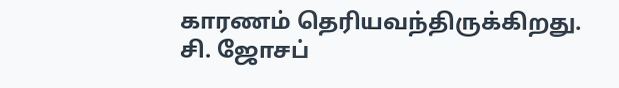காரணம் தெரியவந்திருக்கிறது.
சி. ஜோசப்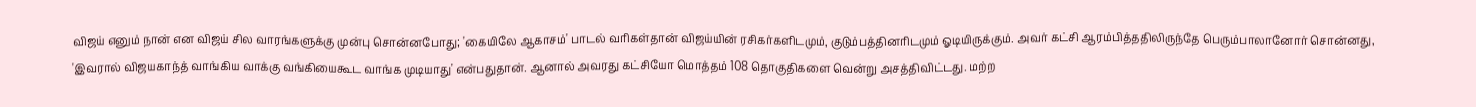விஜய் எனும் நான் என விஜய் சில வாரங்களுக்கு முன்பு சொன்னபோது; 'கையிலே ஆகாசம்' பாடல் வரிகள்தான் விஜய்யின் ரசிகர்களிடமும், குடும்பத்தினரிடமும் ஓடியிருக்கும். அவர் கட்சி ஆரம்பித்ததிலிருந்தே பெரும்பாலானோர் சொன்னது, 'இவரால் விஜயகாந்த் வாங்கிய வாக்கு வங்கியைகூட வாங்க முடியாது' என்பதுதான். ஆனால் அவரது கட்சியோ மொத்தம் 108 தொகுதிகளை வென்று அசத்திவிட்டது. மற்ற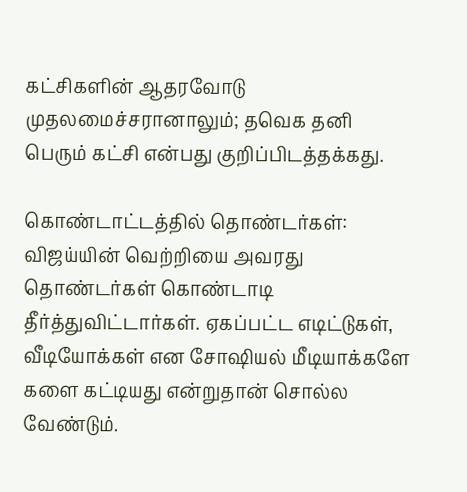கட்சிகளின் ஆதரவோடு முதலமைச்சரானாலும்; தவெக தனி பெரும் கட்சி என்பது குறிப்பிடத்தக்கது.

கொண்டாட்டத்தில் தொண்டர்கள்: விஜய்யின் வெற்றியை அவரது தொண்டர்கள் கொண்டாடி தீர்த்துவிட்டார்கள். ஏகப்பட்ட எடிட்டுகள், வீடியோக்கள் என சோஷியல் மீடியாக்களே களை கட்டியது என்றுதான் சொல்ல வேண்டும்.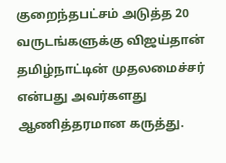குறைந்தபட்சம் அடுத்த 20 வருடங்களுக்கு விஜய்தான் தமிழ்நாட்டின் முதலமைச்சர் என்பது அவர்களது ஆணித்தரமான கருத்து.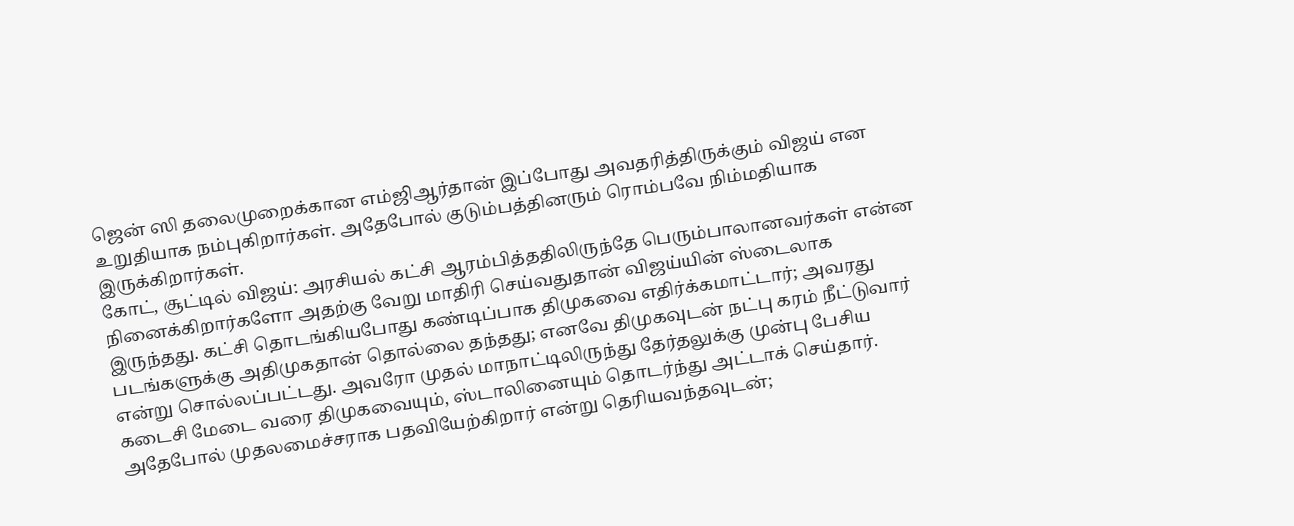ஜென் ஸி தலைமுறைக்கான எம்ஜிஆர்தான் இப்போது அவதரித்திருக்கும் விஜய் என உறுதியாக நம்புகிறார்கள். அதேபோல் குடும்பத்தினரும் ரொம்பவே நிம்மதியாக இருக்கிறார்கள்.
கோட், சூட்டில் விஜய்: அரசியல் கட்சி ஆரம்பித்ததிலிருந்தே பெரும்பாலானவர்கள் என்ன நினைக்கிறார்களோ அதற்கு வேறு மாதிரி செய்வதுதான் விஜய்யின் ஸ்டைலாக இருந்தது. கட்சி தொடங்கியபோது கண்டிப்பாக திமுகவை எதிர்க்கமாட்டார்; அவரது படங்களுக்கு அதிமுகதான் தொல்லை தந்தது; எனவே திமுகவுடன் நட்பு கரம் நீட்டுவார் என்று சொல்லப்பட்டது. அவரோ முதல் மாநாட்டிலிருந்து தேர்தலுக்கு முன்பு பேசிய கடைசி மேடை வரை திமுகவையும், ஸ்டாலினையும் தொடர்ந்து அட்டாக் செய்தார்.
அதேபோல் முதலமைச்சராக பதவியேற்கிறார் என்று தெரியவந்தவுடன்;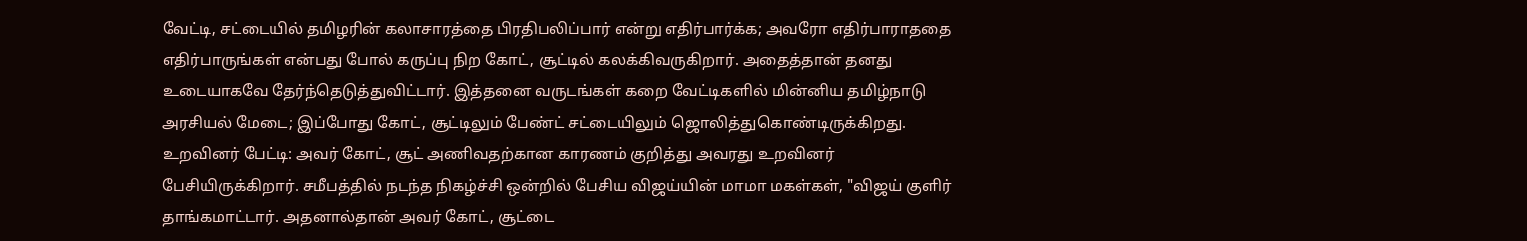வேட்டி, சட்டையில் தமிழரின் கலாசாரத்தை பிரதிபலிப்பார் என்று எதிர்பார்க்க; அவரோ எதிர்பாராததை எதிர்பாருங்கள் என்பது போல் கருப்பு நிற கோட், சூட்டில் கலக்கிவருகிறார். அதைத்தான் தனது உடையாகவே தேர்ந்தெடுத்துவிட்டார். இத்தனை வருடங்கள் கறை வேட்டிகளில் மின்னிய தமிழ்நாடு அரசியல் மேடை; இப்போது கோட், சூட்டிலும் பேண்ட் சட்டையிலும் ஜொலித்துகொண்டிருக்கிறது.
உறவினர் பேட்டி: அவர் கோட், சூட் அணிவதற்கான காரணம் குறித்து அவரது உறவினர் பேசியிருக்கிறார். சமீபத்தில் நடந்த நிகழ்ச்சி ஒன்றில் பேசிய விஜய்யின் மாமா மகள்கள், "விஜய் குளிர் தாங்கமாட்டார். அதனால்தான் அவர் கோட், சூட்டை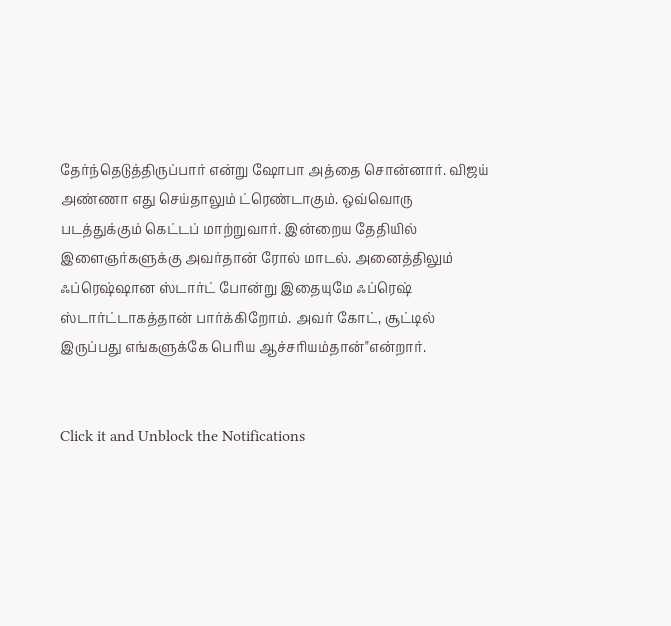தேர்ந்தெடுத்திருப்பார் என்று ஷோபா அத்தை சொன்னார். விஜய் அண்ணா எது செய்தாலும் ட்ரெண்டாகும். ஒவ்வொரு படத்துக்கும் கெட்டப் மாற்றுவார். இன்றைய தேதியில் இளைஞர்களுக்கு அவர்தான் ரோல் மாடல். அனைத்திலும் ஃப்ரெஷ்ஷான ஸ்டார்ட் போன்று இதையுமே ஃப்ரெஷ் ஸ்டார்ட்டாகத்தான் பார்க்கிறோம். அவர் கோட், சூட்டில் இருப்பது எங்களுக்கே பெரிய ஆச்சரியம்தான்"என்றார்.


Click it and Unblock the Notifications